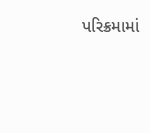પરિક્રમામાં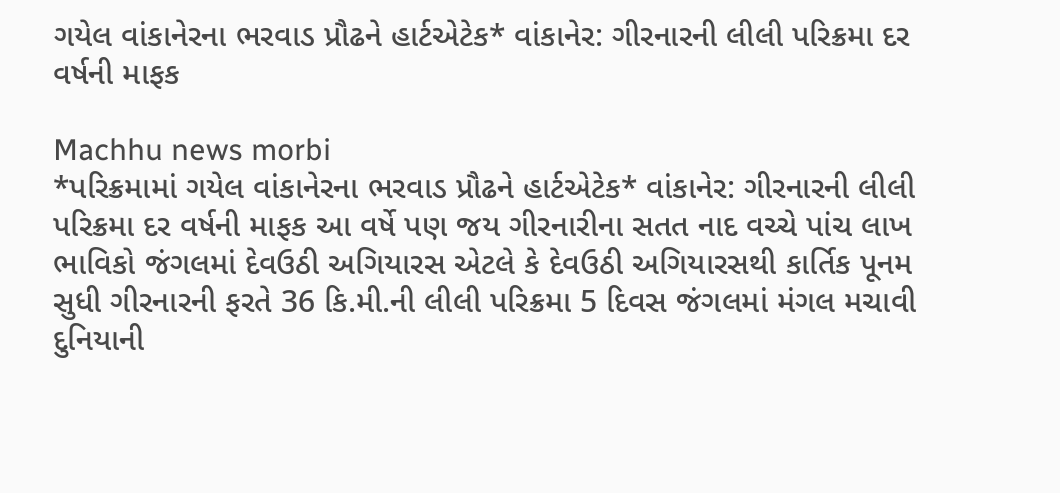ગયેલ વાંકાનેરના ભરવાડ પ્રૌઢને હાર્ટએટેક* વાંકાનેર: ગીરનારની લીલી પરિક્રમા દર વર્ષની માફક

Machhu news morbi
*પરિક્રમામાં ગયેલ વાંકાનેરના ભરવાડ પ્રૌઢને હાર્ટએટેક* વાંકાનેર: ગીરનારની લીલી પરિક્રમા દર વર્ષની માફક આ વર્ષે પણ જય ગીરનારીના સતત નાદ વચ્ચે પાંચ લાખ ભાવિકો જંગલમાં દેવઉઠી અગિયારસ એટલે કે દેવઉઠી અગિયારસથી કાર્તિક પૂનમ સુધી ગીરનારની ફરતે 36 કિ.મી.ની લીલી પરિક્રમા 5 દિવસ જંગલમાં મંગલ મચાવી દુનિયાની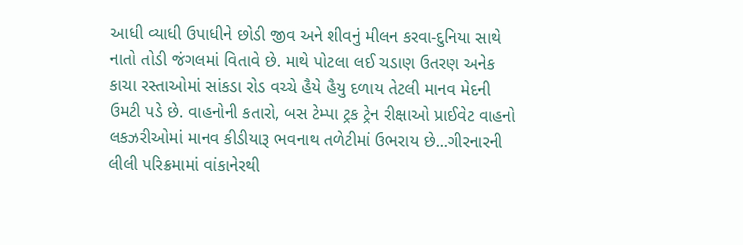આધી વ્યાધી ઉપાધીને છોડી જીવ અને શીવનું મીલન કરવા-દુનિયા સાથે નાતો તોડી જંગલમાં વિતાવે છે. માથે પોટલા લઈ ચડાણ ઉતરણ અનેક કાચા રસ્તાઓમાં સાંકડા રોડ વચ્ચે હૈયે હૈયુ દળાય તેટલી માનવ મેદની ઉમટી પડે છે. વાહનોની કતારો, બસ ટેમ્પા ટ્રક ટ્રેન રીક્ષાઓ પ્રાઈવેટ વાહનો લકઝરીઓમાં માનવ કીડીયારૂ ભવનાથ તળેટીમાં ઉભરાય છે...ગીરનારની લીલી પરિક્રમામાં વાંકાનેરથી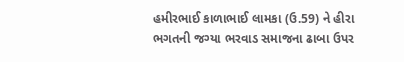હમીરભાઈ કાળાભાઈ લામકા (ઉ.59) ને હીરા ભગતની જગ્યા ભરવાડ સમાજના ઢાબા ઉપર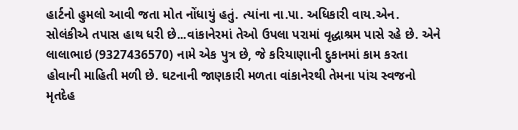હાર્ટનો હુમલો આવી જતા મોત નોંધાયું હતું. ત્યાંના ના.પા. અધિકારી વાય.એન. સોલંકીએ તપાસ હાથ ધરી છે...વાંકાનેરમાં તેઓ ઉપલા પરામાં વૃદ્ધાશ્રમ પાસે રહે છે. એને લાલાભાઇ (9327436570) નામે એક પુત્ર છે, જે કરિયાણાની દુકાનમાં કામ કરતા હોવાની માહિતી મળી છે. ઘટનાની જાણકારી મળતા વાંકાનેરથી તેમના પાંચ સ્વજનો મૃતદેહ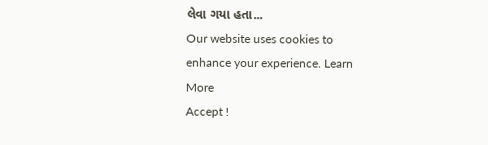લેવા ગયા હતા...
Our website uses cookies to enhance your experience. Learn More
Accept !